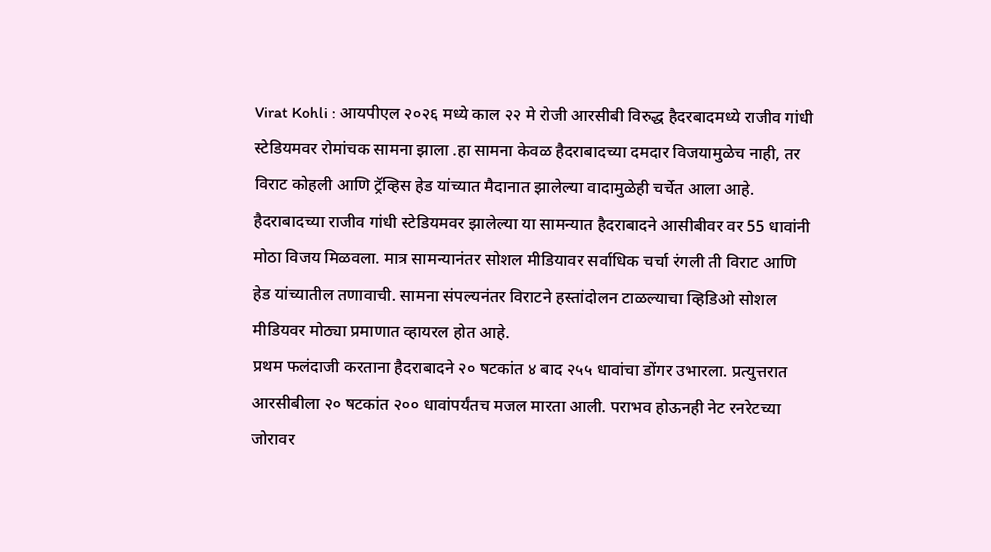Virat Kohli : आयपीएल २०२६ मध्ये काल २२ मे रोजी आरसीबी विरुद्ध हैदरबादमध्ये राजीव गांधी स्टेडियमवर रोमांचक सामना झाला .हा सामना केवळ हैदराबादच्या दमदार विजयामुळेच नाही, तर विराट कोहली आणि ट्रॅव्हिस हेड यांच्यात मैदानात झालेल्या वादामुळेही चर्चेत आला आहे. हैदराबादच्या राजीव गांधी स्टेडियमवर झालेल्या या सामन्यात हैदराबादने आसीबीवर वर 55 धावांनी मोठा विजय मिळवला. मात्र सामन्यानंतर सोशल मीडियावर सर्वाधिक चर्चा रंगली ती विराट आणि हेड यांच्यातील तणावाची. सामना संपल्यनंतर विराटने हस्तांदोलन टाळल्याचा व्हिडिओ सोशल मीडियवर मोठ्या प्रमाणात व्हायरल होत आहे.
प्रथम फलंदाजी करताना हैदराबादने २० षटकांत ४ बाद २५५ धावांचा डोंगर उभारला. प्रत्युत्तरात आरसीबीला २० षटकांत २०० धावांपर्यंतच मजल मारता आली. पराभव होऊनही नेट रनरेटच्या जोरावर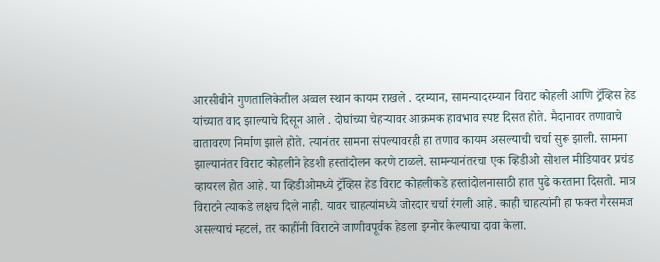आरसीबीने गुणतालिकेतील अव्वल स्थान कायम राखले . दरम्यान, सामन्यादरम्यान विराट कोहली आणि ट्रॅव्हिस हेड यांच्यात वाद झाल्याचे दिसून आले . दोघांच्या चेहऱ्यावर आक्रमक हावभाव स्पष्ट दिसत होते. मैदानावर तणावाचे वातावरण निर्माण झाले होते. त्यानंतर सामना संपल्यावरही हा तणाव कायम असल्याची चर्चा सुरू झाली. सामना झाल्यानंतर विराट कोहलीने हेडशी हस्तांदोलन करणे टाळले. सामन्यानंतरचा एक व्हिडीओ सोशल मीडियावर प्रचंड व्हायरल होत आहे. या व्हिडीओमध्ये ट्रॅव्हिस हेड विराट कोहलीकडे हस्तांदोलनासाठी हात पुढे करताना दिसतो. मात्र विराटने त्याकडे लक्षच दिले नाही. यावर चाहत्यांमध्ये जोरदार चर्चा रंगली आहे. काही चाहत्यांनी हा फक्त गैरसमज असल्याचं म्हटलं, तर काहींनी विराटने जाणीवपूर्वक हेडला इग्नोर केल्याचा दावा केला.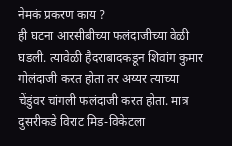नेमकं प्रकरण काय ?
ही घटना आरसीबीच्या फलंदाजीच्या वेळी घडली. त्यावेळी हैदराबादकडून शिवांग कुमार गोलंदाजी करत होता तर अय्यर त्याच्या चेंडुंवर चांगली फलंदाजी करत होता. मात्र दुसरीकडे विराट मिड-विकेटला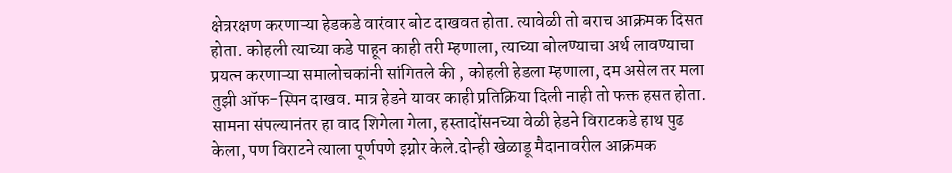क्षेत्ररक्षण करणाऱ्या हेडकडे वारंवार बोट दाखवत होता. त्यावेळी तो बराच आक्रमक दिसत होता. कोहली त्याच्या कडे पाहून काही तरी म्हणाला, त्याच्या बोलण्याचा अर्थ लावण्याचा प्रयत्न करणाऱ्या समालोचकांनी सांगितले की , कोहली हेडला म्हणाला, दम असेल तर मला तुझी ऑफ-स्पिन दाखव. मात्र हेडने यावर काही प्रतिक्रिया दिली नाही तो फक्त हसत होता. सामना संपल्यानंतर हा वाद शिगेला गेला, हस्तादोंसनच्या वेळी हेडने विराटकडे हाथ पुढ केला, पण विराटने त्याला पूर्णपणे इग्नोर केले.दोन्ही खेळाडू मैदानावरील आक्रमक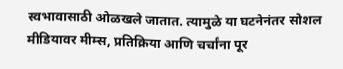स्वभावासाठी ओळखले जातात. त्यामुळे या घटनेनंतर सोशल मीडियावर मीम्स, प्रतिक्रिया आणि चर्चांना पूर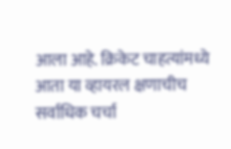आला आहे. क्रिकेट चाहत्यांमध्ये आता या व्हायरल क्षणाचीच सर्वाधिक चर्चा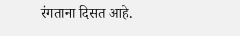रंगताना दिसत आहे.